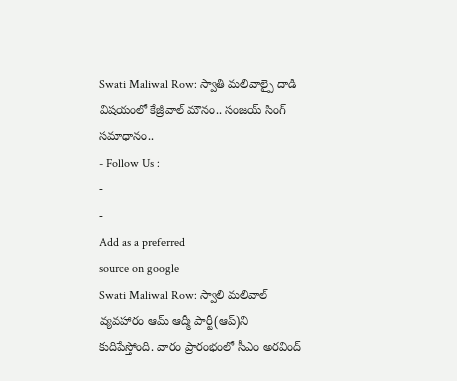Swati Maliwal Row: స్వాతి మలివాల్పై దాడి విషయంలో కేజ్రీవాల్ మౌనం.. సంజయ్ సింగ్ సమాధానం..
- Follow Us :
-
-
Add as a preferred
source on google
Swati Maliwal Row: స్వాలి మలివాల్ వ్యవహారం ఆమ్ ఆద్మీ పార్టీ(ఆప్)ని కుదిపేస్తోంది. వారం ప్రారంభంలో సీఎం అరవింద్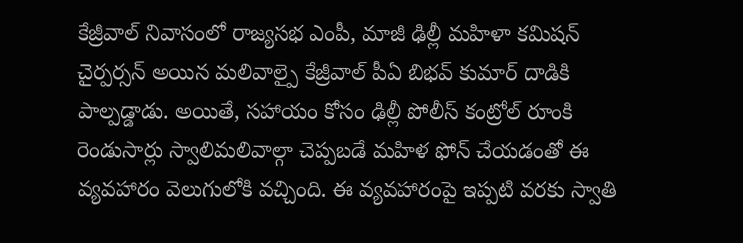కేజ్రీవాల్ నివాసంలో రాజ్యసభ ఎంపీ, మాజీ ఢిల్లీ మహిళా కమిషన్ చైర్పర్సన్ అయిన మలివాల్పై కేజ్రీవాల్ పీఏ బిభవ్ కుమార్ దాడికి పాల్పడ్డాడు. అయితే, సహాయం కోసం ఢిల్లీ పోలీస్ కంట్రోల్ రూంకి రెండుసార్లు స్వాలిమలివాల్గా చెప్పబడే మహిళ ఫోన్ చేయడంతో ఈ వ్యవహారం వెలుగులోకి వచ్చింది. ఈ వ్యవహారంపై ఇప్పటి వరకు స్వాతి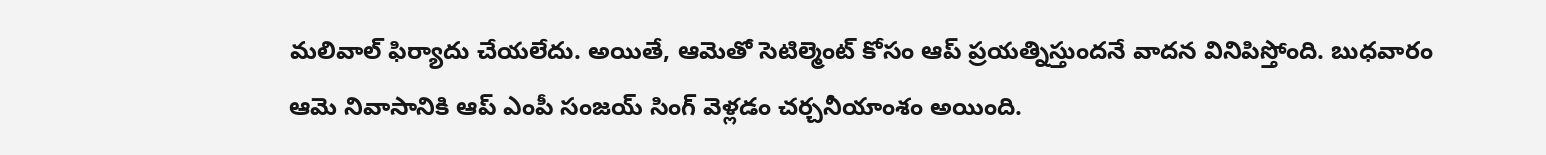మలివాల్ ఫిర్యాదు చేయలేదు. అయితే, ఆమెతో సెటిల్మెంట్ కోసం ఆప్ ప్రయత్నిస్తుందనే వాదన వినిపిస్తోంది. బుధవారం ఆమె నివాసానికి ఆప్ ఎంపీ సంజయ్ సింగ్ వెళ్లడం చర్చనీయాంశం అయింది.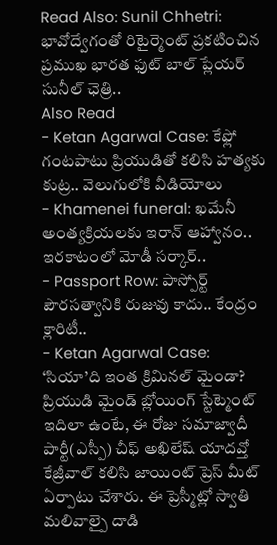Read Also: Sunil Chhetri: భావోద్వేగంతో రిటైర్మెంట్ ప్రకటించిన ప్రముఖ భారత ఫుట్ బాల్ ప్లేయర్ సునీల్ ఛెత్రి..
Also Read
- Ketan Agarwal Case: కేఫ్లో గంటపాటు ప్రియుడితో కలిసి హత్యకు కుట్ర.. వెలుగులోకి వీడియోలు
- Khamenei funeral: ఖమేనీ అంత్యక్రియలకు ఇరాన్ ఆహ్వానం.. ఇరకాటంలో మోడీ సర్కార్..
- Passport Row: పాస్పోర్ట్ పౌరసత్వానికి రుజువు కాదు.. కేంద్రం క్లారిటీ..
- Ketan Agarwal Case: ‘సియా’ది ఇంత క్రిమినల్ మైండా? ప్రియుడి మైండ్ బ్లోయింగ్ స్టేట్మెంట్
ఇదిలా ఉంటే, ఈ రోజు సమాజ్వాదీ పార్టీ(ఎస్పీ) చీఫ్ అఖిలేష్ యాదవ్తో కేజ్రీవాల్ కలిసి జాయింట్ ప్రెస్ మీట్ ఏర్పాటు చేశారు. ఈ ప్రెస్మీట్లో స్వాతి మలివాల్పై దాడి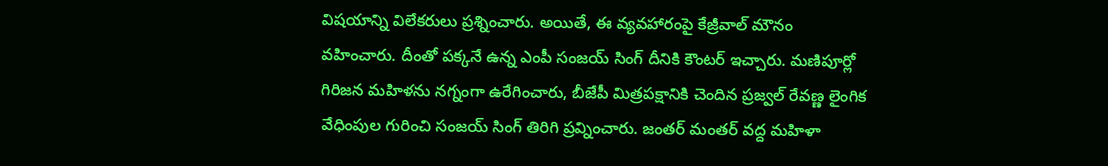విషయాన్ని విలేకరులు ప్రశ్నించారు. అయితే, ఈ వ్యవహారంపై కేజ్రీవాల్ మౌనం వహించారు. దీంతో పక్కనే ఉన్న ఎంపీ సంజయ్ సింగ్ దీనికి కౌంటర్ ఇచ్చారు. మణిపూర్లో గిరిజన మహిళను నగ్నంగా ఉరేగించారు, బీజేపీ మిత్రపక్షానికి చెందిన ప్రజ్వల్ రేవణ్ణ లైంగిక వేధింపుల గురించి సంజయ్ సింగ్ తిరిగి ప్రవ్నించారు. జంతర్ మంతర్ వద్ద మహిళా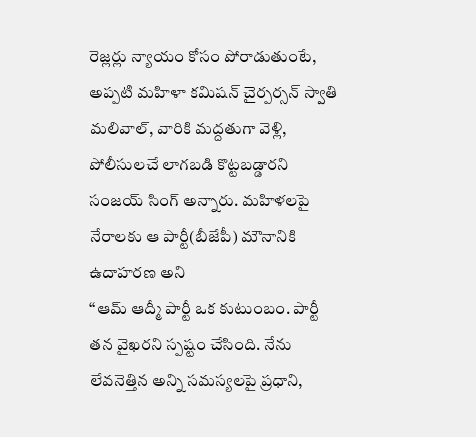రెజ్లర్లు న్యాయం కోసం పోరాడుతుంటే, అప్పటి మహిళా కమిషన్ చైర్పర్సన్ స్వాతి మలివాల్, వారికి మద్దతుగా వెళ్లి, పోలీసులచే లాగబడి కొట్టబడ్డారని సంజయ్ సింగ్ అన్నారు. మహిళలపై నేరాలకు ఆ పార్టీ(బీజేపీ) మౌనానికి ఉదాహరణ అని
‘‘ఆమ్ ఆద్మీ పార్టీ ఒక కుటుంబం. పార్టీ తన వైఖరని స్పష్టం చేసింది. నేను లేవనెత్తిన అన్ని సమస్యలపై ప్రధాని,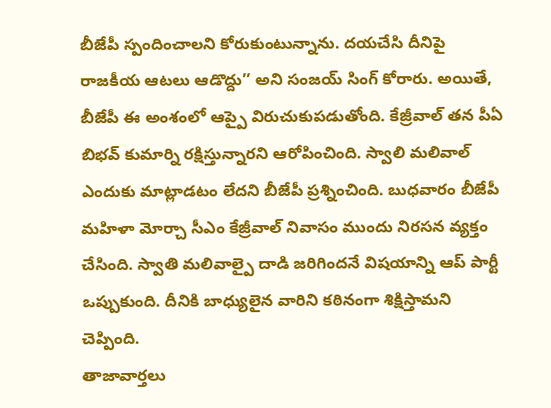బీజేపీ స్పందించాలని కోరుకుంటున్నాను. దయచేసి దీనిపై రాజకీయ ఆటలు ఆడొద్దు’’ అని సంజయ్ సింగ్ కోరారు. అయితే, బీజేపీ ఈ అంశంలో ఆప్పై విరుచుకుపడుతోంది. కేజ్రీవాల్ తన పీఏ బిభవ్ కుమార్ని రక్షిస్తున్నారని ఆరోపించింది. స్వాలి మలివాల్ ఎందుకు మాట్లాడటం లేదని బీజేపీ ప్రశ్నించింది. బుధవారం బీజేపీ మహిళా మోర్చా సీఎం కేజ్రీవాల్ నివాసం ముందు నిరసన వ్యక్తం చేసింది. స్వాతి మలివాల్పై దాడి జరిగిందనే విషయాన్ని ఆప్ పార్టీ ఒప్పుకుంది. దీనికి బాధ్యులైన వారిని కఠినంగా శిక్షిస్తామని చెప్పింది.
తాజావార్తలు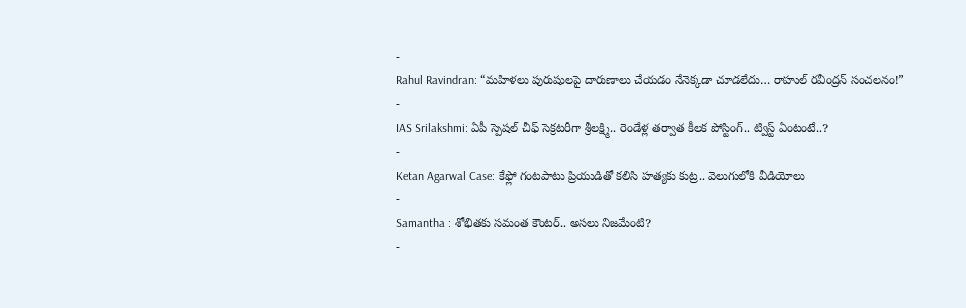-
Rahul Ravindran: “మహిళలు పురుషులపై దారుణాలు చేయడం నేనెక్కడా చూడలేదు… రాహుల్ రవీంద్రన్ సంచలనం!”
-
IAS Srilakshmi: ఏపీ స్పెషల్ చీఫ్ సెక్రటరీగా శ్రీలక్ష్మి.. రెండేళ్ల తర్వాత కీలక పోస్టింగ్.. ట్విస్ట్ ఏంటంటే..?
-
Ketan Agarwal Case: కేఫ్లో గంటపాటు ప్రియుడితో కలిసి హత్యకు కుట్ర.. వెలుగులోకి వీడియోలు
-
Samantha : శోభితకు సమంత కౌంటర్.. అసలు నిజమేంటి?
-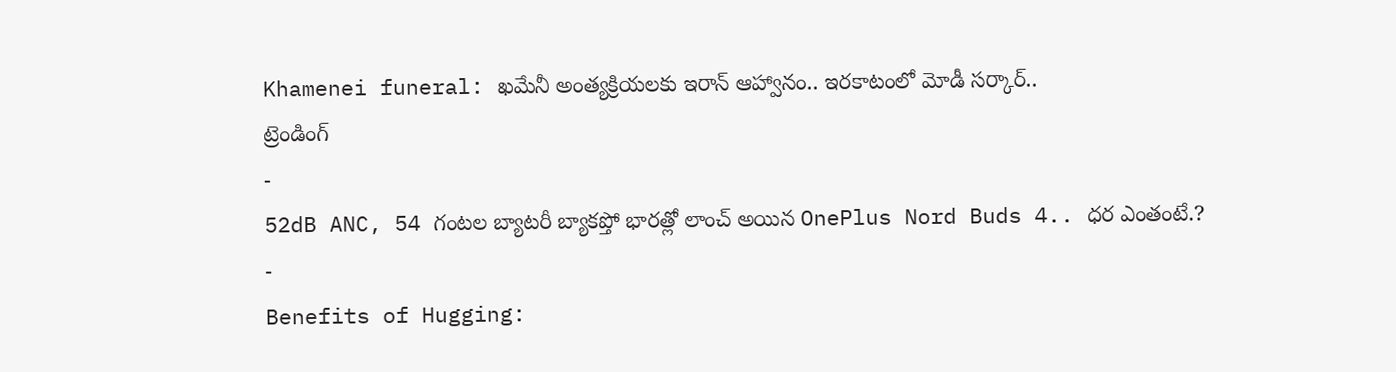Khamenei funeral: ఖమేనీ అంత్యక్రియలకు ఇరాన్ ఆహ్వానం.. ఇరకాటంలో మోడీ సర్కార్..
ట్రెండింగ్
-
52dB ANC, 54 గంటల బ్యాటరీ బ్యాకప్తో భారత్లో లాంచ్ అయిన OnePlus Nord Buds 4.. ధర ఎంతంటే.?
-
Benefits of Hugging: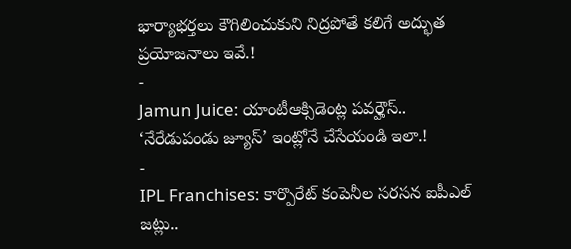భార్యాభర్తలు కౌగిలించుకుని నిద్రపోతే కలిగే అద్భుత ప్రయోజనాలు ఇవే.!
-
Jamun Juice: యాంటీఆక్సిడెంట్ల పవర్హౌస్.. ‘నేరేడుపండు జ్యూస్’ ఇంట్లోనే చేసేయండి ఇలా.!
-
IPL Franchises: కార్పొరేట్ కంపెనీల సరసన ఐపీఎల్ జట్లు..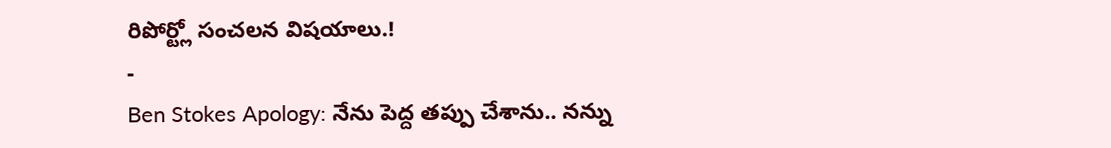రిపోర్ట్లో సంచలన విషయాలు.!
-
Ben Stokes Apology: నేను పెద్ద తప్పు చేశాను.. నన్ను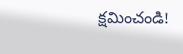క్షమించండి!